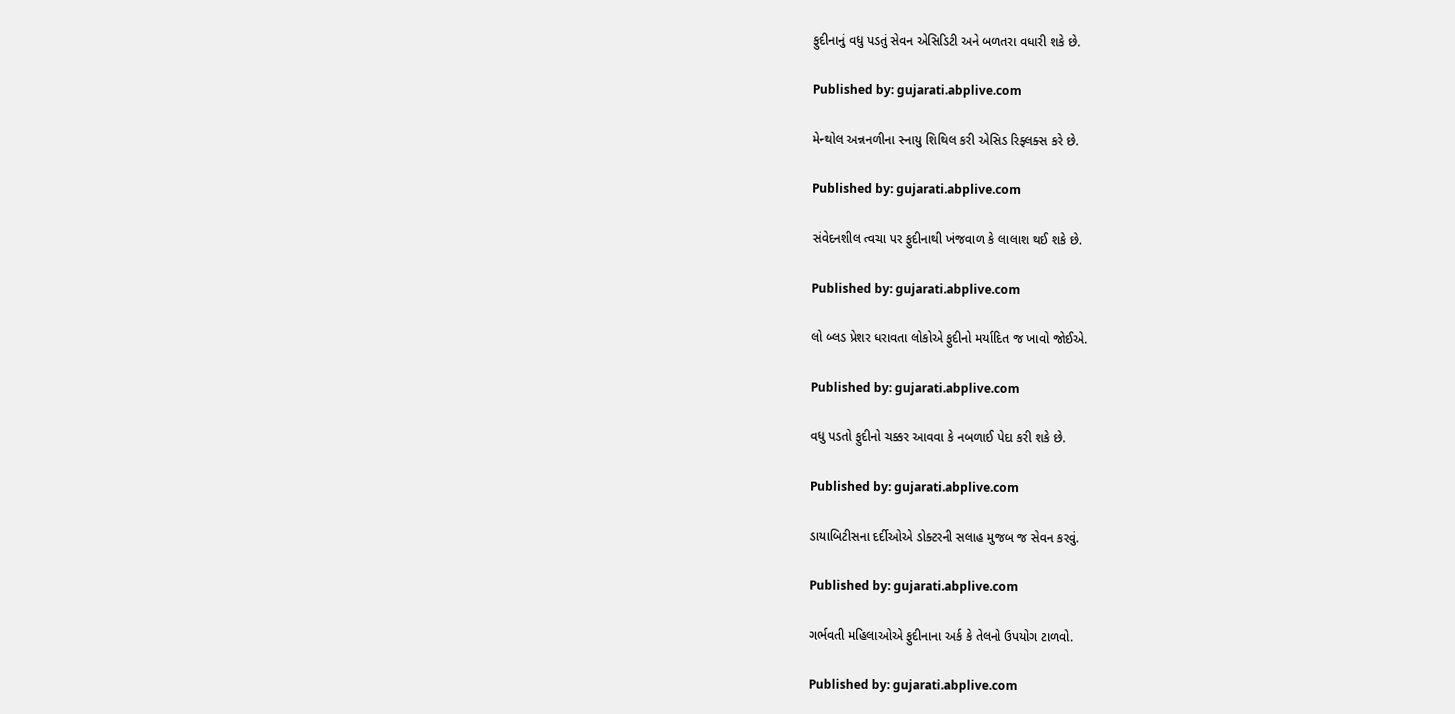ફુદીનાનું વધુ પડતું સેવન એસિડિટી અને બળતરા વધારી શકે છે.

Published by: gujarati.abplive.com

મેન્થોલ અન્નનળીના સ્નાયુ શિથિલ કરી એસિડ રિફ્લક્સ કરે છે.

Published by: gujarati.abplive.com

સંવેદનશીલ ત્વચા પર ફુદીનાથી ખંજવાળ કે લાલાશ થઈ શકે છે.

Published by: gujarati.abplive.com

લો બ્લડ પ્રેશર ધરાવતા લોકોએ ફુદીનો મર્યાદિત જ ખાવો જોઈએ.

Published by: gujarati.abplive.com

વધુ પડતો ફુદીનો ચક્કર આવવા કે નબળાઈ પેદા કરી શકે છે.

Published by: gujarati.abplive.com

ડાયાબિટીસના દર્દીઓએ ડોક્ટરની સલાહ મુજબ જ સેવન કરવું.

Published by: gujarati.abplive.com

ગર્ભવતી મહિલાઓએ ફુદીનાના અર્ક કે તેલનો ઉપયોગ ટાળવો.

Published by: gujarati.abplive.com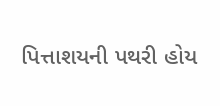પિત્તાશયની પથરી હોય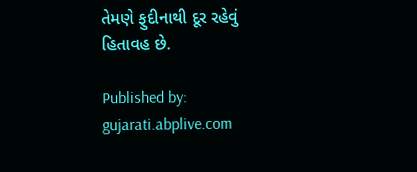તેમણે ફુદીનાથી દૂર રહેવું હિતાવહ છે.

Published by: gujarati.abplive.com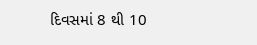દિવસમાં 8 થી 10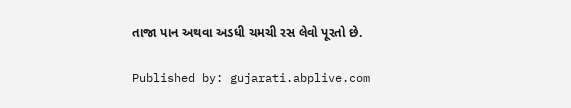તાજા પાન અથવા અડધી ચમચી રસ લેવો પૂરતો છે.

Published by: gujarati.abplive.com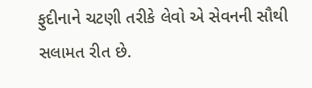ફુદીનાને ચટણી તરીકે લેવો એ સેવનની સૌથી સલામત રીત છે.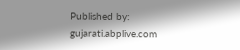Published by: gujarati.abplive.com